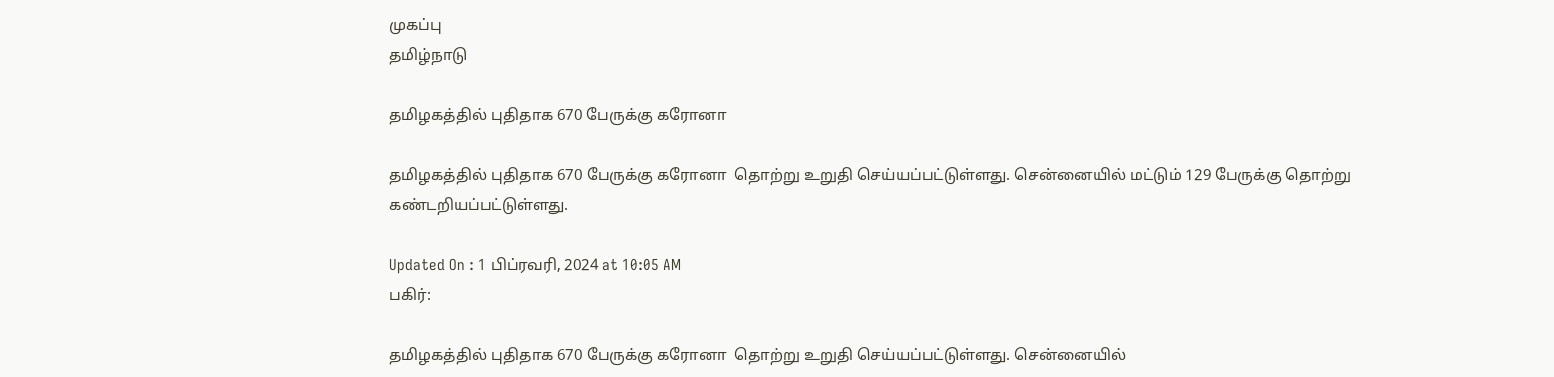முகப்பு
தமிழ்நாடு

தமிழகத்தில் புதிதாக 670 பேருக்கு கரோனா

தமிழகத்தில் புதிதாக 670 பேருக்கு கரோனா  தொற்று உறுதி செய்யப்பட்டுள்ளது. சென்னையில் மட்டும் 129 பேருக்கு தொற்று கண்டறியப்பட்டுள்ளது.

Updated On : 1 பிப்ரவரி, 2024 at 10:05 AM
பகிர்:

தமிழகத்தில் புதிதாக 670 பேருக்கு கரோனா  தொற்று உறுதி செய்யப்பட்டுள்ளது. சென்னையில்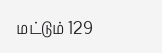மட்டும் 129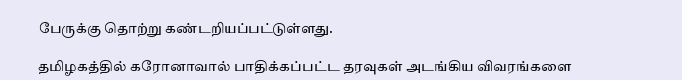பேருக்கு தொற்று கண்டறியப்பட்டுள்ளது.

தமிழகத்தில் கரோனாவால் பாதிக்கப்பட்ட தரவுகள் அடங்கிய விவரங்களை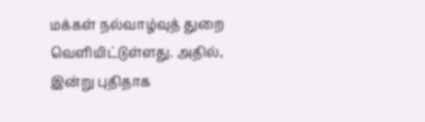மக்கள் நல்வாழ்வுத் துறை வெளியிட்டுள்ளது. அதில், இன்று புதிதாக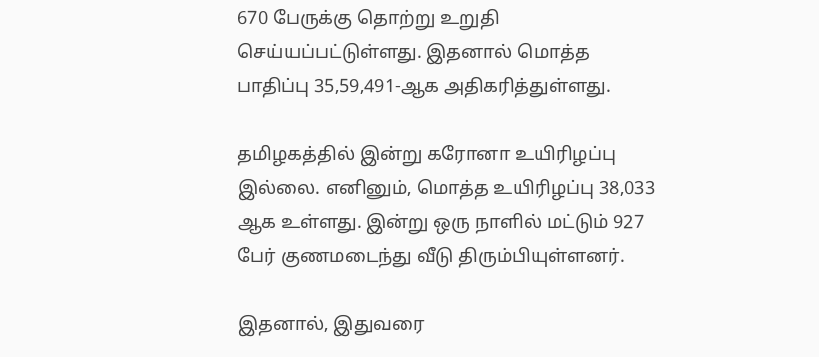670 பேருக்கு தொற்று உறுதி செய்யப்பட்டுள்ளது. இதனால் மொத்த பாதிப்பு 35,59,491-ஆக அதிகரித்துள்ளது.

தமிழகத்தில் இன்று கரோனா உயிரிழப்பு இல்லை. எனினும், மொத்த உயிரிழப்பு 38,033 ஆக உள்ளது. இன்று ஒரு நாளில் மட்டும் 927 பேர் குணமடைந்து வீடு திரும்பியுள்ளனர்.

இதனால், இதுவரை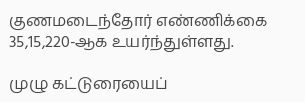குணமடைந்தோர் எண்ணிக்கை 35,15,220-ஆக உயர்ந்துள்ளது.

முழு கட்டுரையைப்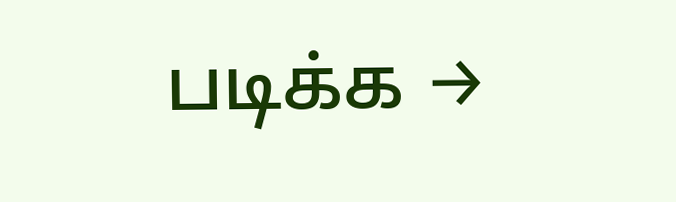படிக்க →